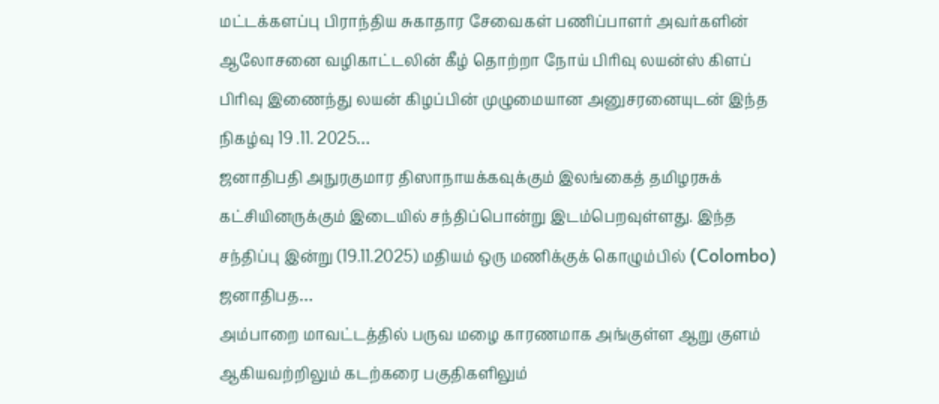மட்டக்களப்பு பிராந்திய சுகாதார சேவைகள் பணிப்பாளர் அவர்களின் ஆலோசனை வழிகாட்டலின் கீழ் தொற்றா நோய் பிரிவு லயன்ஸ் கிளப் பிரிவு இணைந்து லயன் கிழப்பின் முழுமையான அனுசரனையுடன் இந்த நிகழ்வு 19 .11. 2025…
ஜனாதிபதி அநுரகுமார திஸாநாயக்கவுக்கும் இலங்கைத் தமிழரசுக் கட்சியினருக்கும் இடையில் சந்திப்பொன்று இடம்பெறவுள்ளது. இந்த சந்திப்பு இன்று (19.11.2025) மதியம் ஒரு மணிக்குக் கொழும்பில் (Colombo) ஜனாதிபத…
அம்பாறை மாவட்டத்தில் பருவ மழை காரணமாக அங்குள்ள ஆறு குளம் ஆகியவற்றிலும் கடற்கரை பகுதிகளிலும்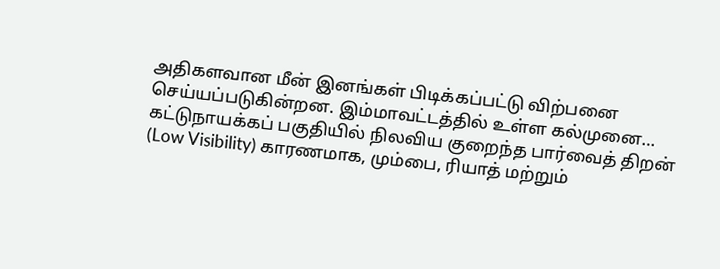அதிகளவான மீன் இனங்கள் பிடிக்கப்பட்டு விற்பனை செய்யப்படுகின்றன. இம்மாவட்டத்தில் உள்ள கல்முனை…
கட்டுநாயக்கப் பகுதியில் நிலவிய குறைந்த பார்வைத் திறன் (Low Visibility) காரணமாக, மும்பை, ரியாத் மற்றும்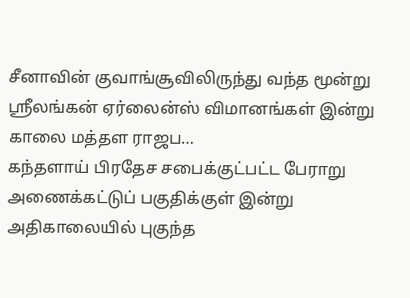சீனாவின் குவாங்சூவிலிருந்து வந்த மூன்று ஸ்ரீலங்கன் ஏர்லைன்ஸ் விமானங்கள் இன்று காலை மத்தள ராஜப…
கந்தளாய் பிரதேச சபைக்குட்பட்ட பேராறு அணைக்கட்டுப் பகுதிக்குள் இன்று அதிகாலையில் புகுந்த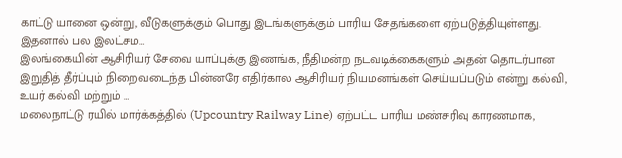காட்டு யானை ஒன்று, வீடுகளுக்கும் பொது இடங்களுக்கும் பாரிய சேதங்களை ஏற்படுத்தியுள்ளது. இதனால் பல இலட்சம…
இலங்கையின் ஆசிரியர் சேவை யாப்புக்கு இணங்க, நீதிமன்ற நடவடிக்கைகளும் அதன் தொடர்பான இறுதித் தீர்ப்பும் நிறைவடைந்த பின்னரே எதிர்கால ஆசிரியர் நியமனங்கள் செய்யப்படும் என்று கல்வி, உயர் கல்வி மற்றும் …
மலைநாட்டு ரயில் மார்க்கத்தில் (Upcountry Railway Line) ஏற்பட்ட பாரிய மண்சரிவு காரணமாக,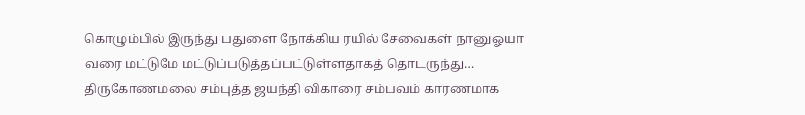கொழும்பில் இருந்து பதுளை நோக்கிய ரயில் சேவைகள் நானுஓயா வரை மட்டுமே மட்டுப்படுத்தப்பட்டுள்ளதாகத் தொடருந்து…
திருகோணமலை சம்புத்த ஜயந்தி விகாரை சம்பவம் காரணமாக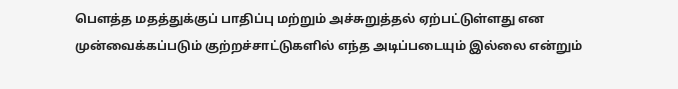பௌத்த மதத்துக்குப் பாதிப்பு மற்றும் அச்சுறுத்தல் ஏற்பட்டுள்ளது என முன்வைக்கப்படும் குற்றச்சாட்டுகளில் எந்த அடிப்படையும் இல்லை என்றும்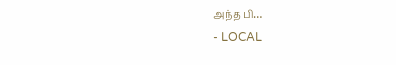அந்த பி…
- LOCAL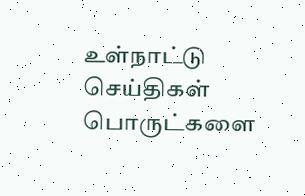உள்நாட்டு செய்திகள்
பொருட்களை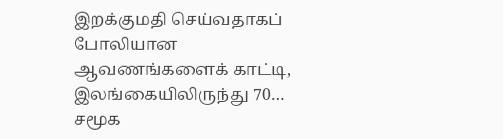இறக்குமதி செய்வதாகப் போலியான ஆவணங்களைக் காட்டி, இலங்கையிலிருந்து 70…
சமூக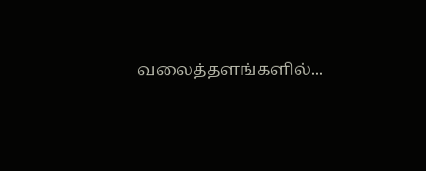வலைத்தளங்களில்...